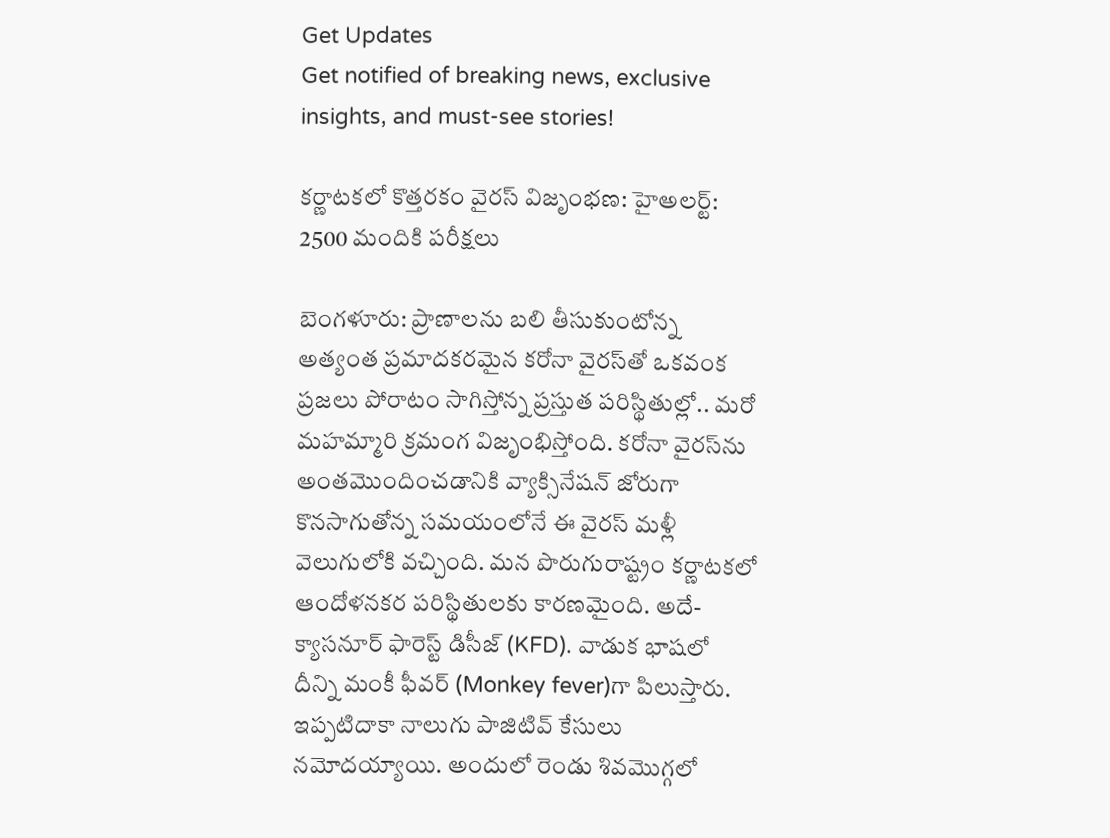Get Updates
Get notified of breaking news, exclusive insights, and must-see stories!

కర్ణాటకలో కొత్తరకం వైరస్ విజృంభణ: హైఅలర్ట్: 2500 మందికి పరీక్షలు

బెంగళూరు: ప్రాణాలను బలి తీసుకుంటోన్న అత్యంత ప్రమాదకరమైన కరోనా వైరస్‌తో ఒకవంక ప్రజలు పోరాటం సాగిస్తోన్న ప్రస్తుత పరిస్థితుల్లో.. మరో మహమ్మారి క్రమంగ విజృంభిస్తోంది. కరోనా వైరస్‌ను అంతమొందించడానికి వ్యాక్సినేషన్ జోరుగా కొనసాగుతోన్న సమయంలోనే ఈ వైరస్ మళ్లీ వెలుగులోకి వచ్చింది. మన పొరుగురాష్ట్రం కర్ణాటకలో ఆందోళనకర పరిస్థితులకు కారణమైంది. అదే- క్యాసనూర్ ఫారెస్ట్ డిసీజ్ (KFD). వాడుక భాషలో దీన్ని మంకీ ఫీవర్ (Monkey fever)గా పిలుస్తారు. ఇప్పటిదాకా నాలుగు పాజిటివ్ కేసులు నమోదయ్యాయి. అందులో రెండు శివమొగ్గలో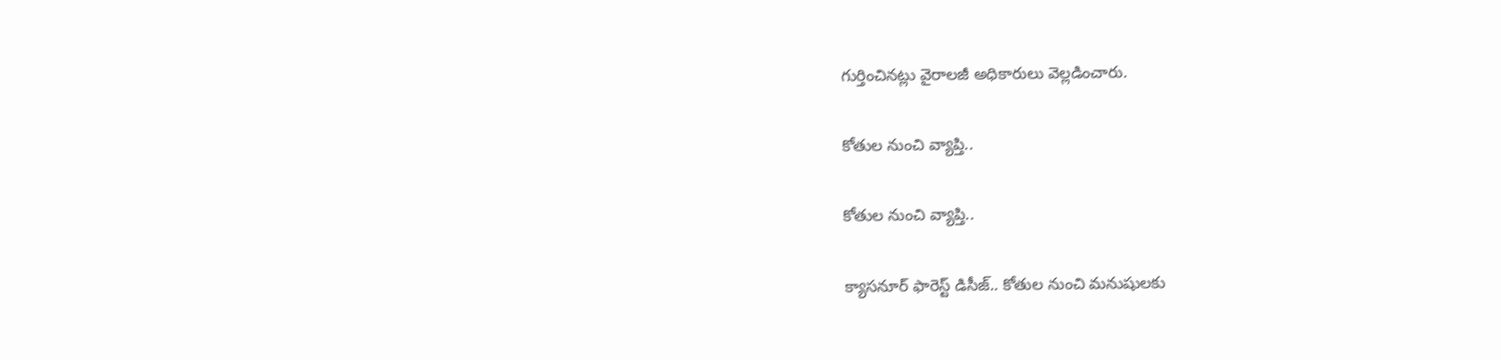గుర్తించినట్లు వైరాలజీ అధికారులు వెల్లడించారు.

కోతుల నుంచి వ్యాప్తి..

కోతుల నుంచి వ్యాప్తి..

క్యాసనూర్ ఫారెస్ట్ డిసీజ్‌.. కోతుల నుంచి మనుషులకు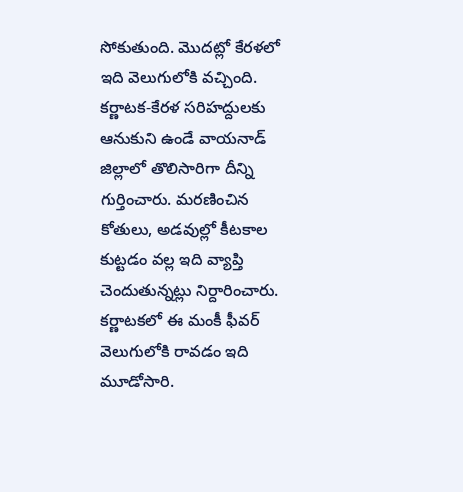సోకుతుంది. మొదట్లో కేరళలో ఇది వెలుగులోకి వచ్చింది. కర్ణాటక-కేరళ సరిహద్దులకు ఆనుకుని ఉండే వాయనాడ్ జిల్లాలో తొలిసారిగా దీన్ని గుర్తించారు. మరణించిన కోతులు, అడవుల్లో కీటకాల కుట్టడం వల్ల ఇది వ్యాప్తి చెందుతున్నట్లు నిర్దారించారు. కర్ణాటకలో ఈ మంకీ ఫీవర్ వెలుగులోకి రావడం ఇది మూడోసారి.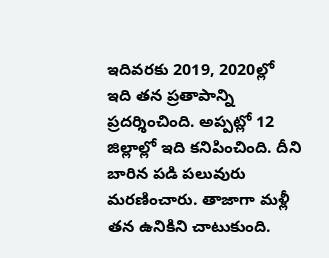ఇదివరకు 2019, 2020ల్లో ఇది తన ప్రతాపాన్ని ప్రదర్శించింది. అప్పట్లో 12 జిల్లాల్లో ఇది కనిపించింది. దీని బారిన పడి పలువురు మరణించారు. తాజాగా మళ్లీ తన ఉనికిని చాటుకుంది.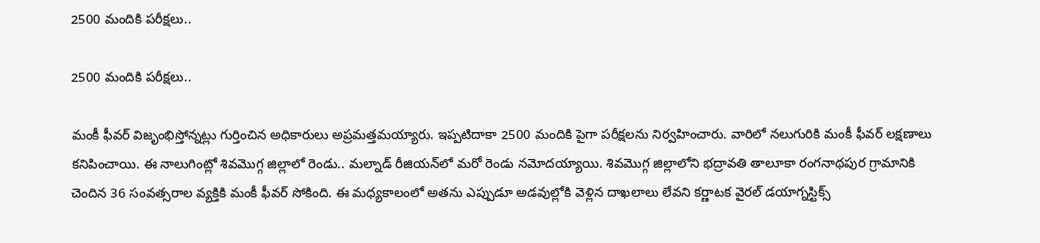2500 మందికి పరీక్షలు..

2500 మందికి పరీక్షలు..

మంకీ ఫీవర్ విజృంభిస్తోన్నట్లు గుర్తించిన అధికారులు అప్రమత్తమయ్యారు. ఇప్పటిదాకా 2500 మందికి పైగా పరీక్షలను నిర్వహించారు. వారిలో నలుగురికి మంకీ ఫీవర్ లక్షణాలు కనిపించాయి. ఈ నాలుగింట్లో శివమొగ్గ జిల్లాలో రెండు.. మల్నాడ్ రీజియన్‌లో మరో రెండు నమోదయ్యాయి. శివమొగ్గ జిల్లాలోని భద్రావతి తాలూకా రంగనాథపుర గ్రామానికి చెందిన 36 సంవత్సరాల వ్యక్తికి మంకీ ఫీవర్ సోకింది. ఈ మధ్యకాలంలో అతను ఎప్పుడూ అడవుల్లోకి వెళ్లిన దాఖలాలు లేవని కర్ణాటక వైరల్ డయాగ్నస్టిక్స్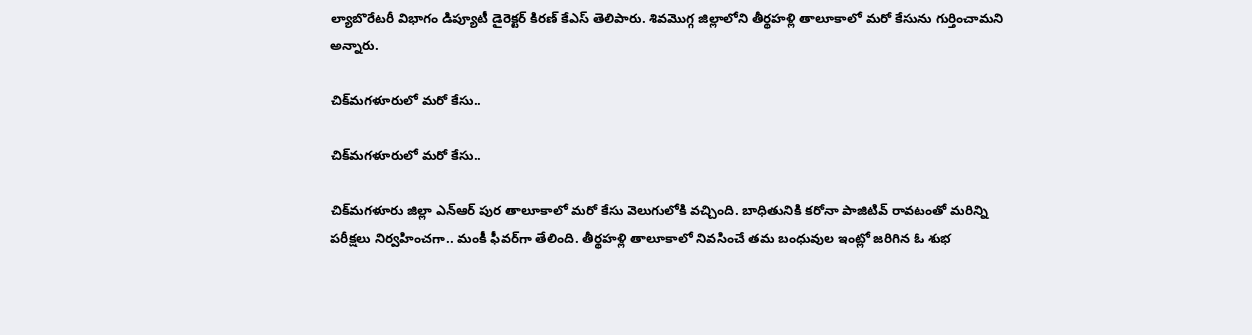ల్యాబొరేటరీ విభాగం డిప్యూటీ డైరెక్టర్ కిరణ్ కేఎస్ తెలిపారు. శివమొగ్గ జిల్లాలోని తీర్థహళ్లి తాలూకాలో మరో కేసును గుర్తించామని అన్నారు.

చిక్‌మగళూరులో మరో కేసు..

చిక్‌మగళూరులో మరో కేసు..

చిక్‌మగళూరు జిల్లా ఎన్‌ఆర్‌ పుర తాలూకాలో మరో కేసు వెలుగులోకి వచ్చింది. బాధితునికి కరోనా పాజిటివ్‌ రావటంతో మరిన్ని పరీక్షలు నిర్వహించగా.. మంకీ ఫీవర్‌గా తేలింది. తీర్థహళ్లి తాలూకాలో నివసించే తమ బంధువుల ఇంట్లో జరిగిన ఓ శుభ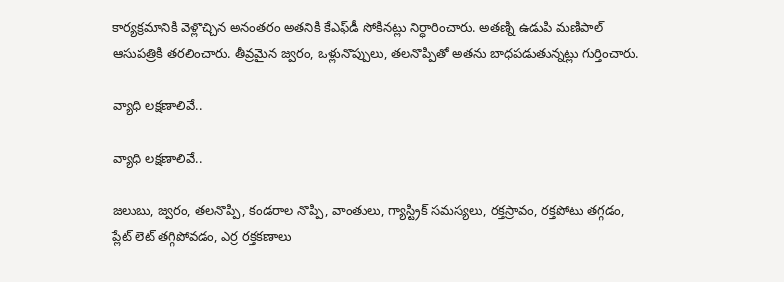కార్యక్రమానికి వెళ్లొచ్చిన అనంతరం అతనికి కేఎఫ్‌డీ సోకినట్లు నిర్ధారించారు. అతణ్ని ఉడుపి మణిపాల్‌ ఆసుపత్రికి తరలించారు. తీవ్రమైన జ్వరం, ఒళ్లునొప్పులు, తలనొప్పితో అతను బాధపడుతున్నట్లు గుర్తించారు.

వ్యాధి లక్షణాలివే..

వ్యాధి లక్షణాలివే..

జలుబు, జ్వరం, తలనొప్పి, కండరాల నొప్పి, వాంతులు, గ్యాస్ట్రిక్ సమస్యలు, రక్తస్రావం, రక్తపోటు తగ్గడం, ప్లేట్ లెట్ తగ్గిపోవడం, ఎర్ర రక్తకణాలు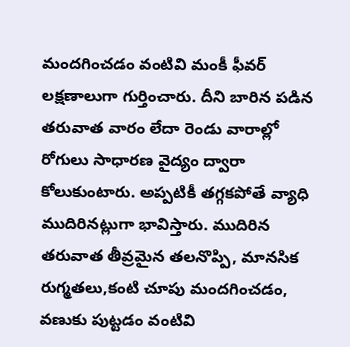మందగించడం వంటివి మంకీ ఫీవర్ లక్షణాలుగా గుర్తించారు. దీని బారిన పడిన తరువాత వారం లేదా రెండు వారాల్లో రోగులు సాధారణ వైద్యం ద్వారా కోలుకుంటారు. అప్పటికీ తగ్గకపోతే వ్యాధి ముదిరినట్లుగా భావిస్తారు. ముదిరిన తరువాత తీవ్రమైన తలనొప్పి, మానసిక రుగ్మతలు,కంటి చూపు మందగించడం, వణుకు పుట్టడం వంటివి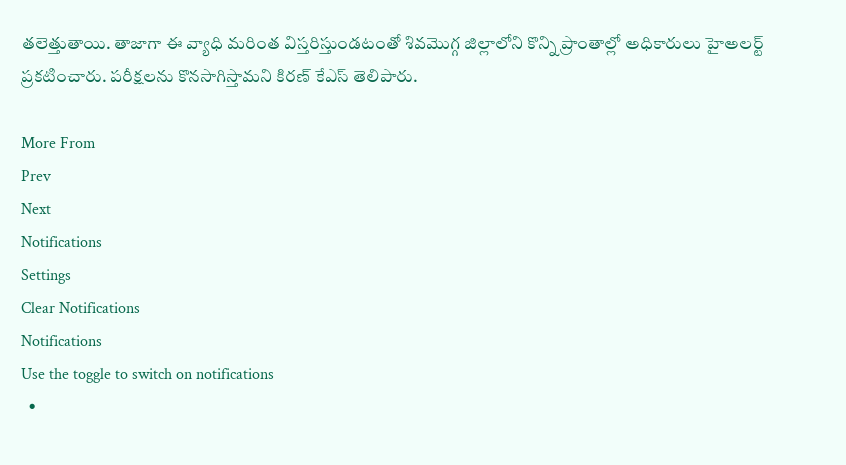తలెత్తుతాయి. తాజాగా ఈ వ్యాధి మరింత విస్తరిస్తుండటంతో శివమొగ్గ జిల్లాలోని కొన్ని ప్రాంతాల్లో అధికారులు హైఅలర్ట్ ప్రకటించారు. పరీక్షలను కొనసాగిస్తామని కిరణ్ కేఎస్ తెలిపారు.

More From
Prev
Next
Notifications
Settings
Clear Notifications
Notifications
Use the toggle to switch on notifications
  •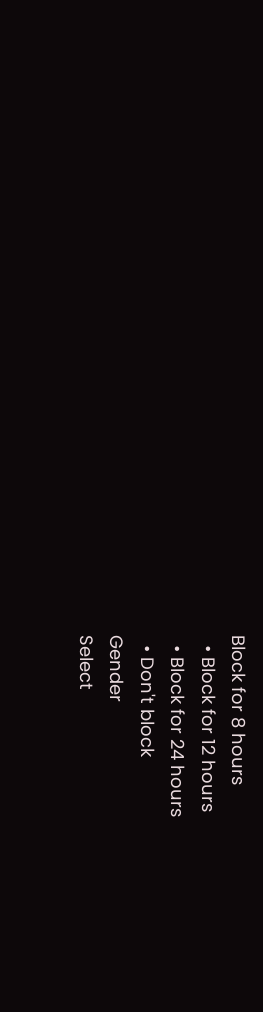Block for 8 hours
  • Block for 12 hours
  • Block for 24 hours
  • Don't block
Gender
Select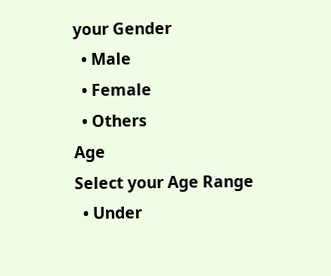your Gender
  • Male
  • Female
  • Others
Age
Select your Age Range
  • Under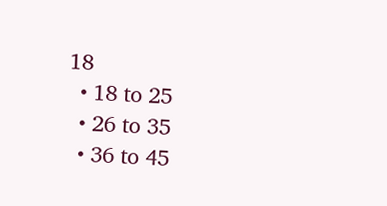18
  • 18 to 25
  • 26 to 35
  • 36 to 45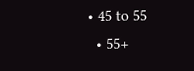• 45 to 55
  • 55+